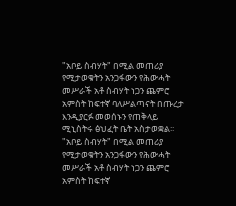"አቦይ ስብሃት" በሚል መጠሪያ የሚታወቁትን አንጋፋውን የሕውሓት መሥራች አቶ ስብሃት ነጋን ጨምሮ አምስት ከፍተኛ ባለሥልጣናት በጡረታ እንዲያርፉ መወሰኑን የጠቅላይ ሚኒስትሩ ፅህፈት ቤት አስታወቋል፡፡
"አቦይ ስብሃት" በሚል መጠሪያ የሚታወቁትን አንጋፋውን የሕውሓት መሥራች አቶ ስብሃት ነጋን ጨምሮ አምስት ከፍተኛ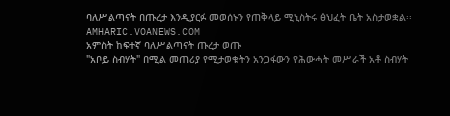ባለሥልጣናት በጡረታ እንዲያርፉ መወሰኑን የጠቅላይ ሚኒስትሩ ፅህፈት ቤት አስታወቋል፡፡
AMHARIC.VOANEWS.COM
አምስት ከፍተኛ ባለሥልጣናት ጡረታ ወጡ
"አቦይ ስብሃት" በሚል መጠሪያ የሚታወቁትን አንጋፋውን የሕውሓት መሥራች አቶ ስብሃት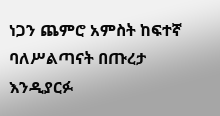ነጋን ጨምሮ አምስት ከፍተኛ ባለሥልጣናት በጡረታ እንዲያርፉ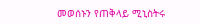መወሰኑን የጠቅላይ ሚኒስትሩ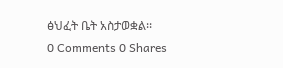ፅህፈት ቤት አስታወቋል፡፡
0 Comments 0 Shares